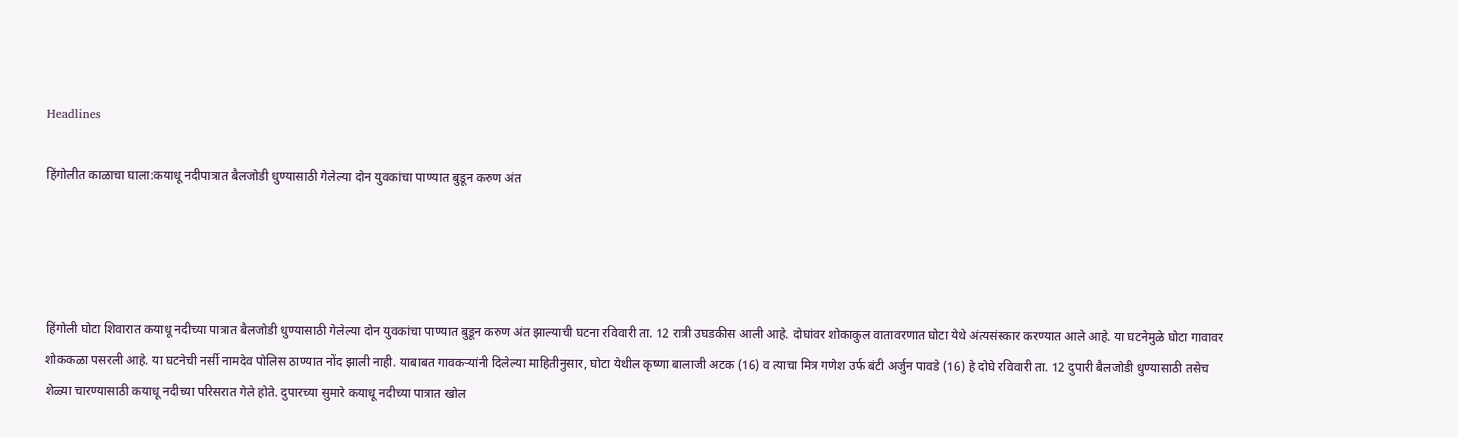Headlines

हिंगोलीत काळाचा घाला:कयाधू नदीपात्रात बैलजोडी धुण्यासाठी गेलेल्या दोन युवकांचा पाण्यात बुडून करुण अंत




हिंगोली घोटा शिवारात कयाधू नदीच्या पात्रात बैलजोडी धुण्यासाठी गेलेल्या दोन युवकांचा पाण्यात बुडून करुण अंत झाल्याची घटना रविवारी ता. 12 रात्री उघडकीस आली आहे. दोघांवर शोकाकुल वातावरणात घोटा येथे अंत्यसंस्कार करण्यात आले आहे. या घटनेमुळे घोटा गावावर शोककळा पसरली आहे. या घटनेची नर्सी नामदेव पोलिस ठाण्यात नोंद झाली नाही. याबाबत गावकऱ्यांनी दिलेल्या माहितीनुसार, घोटा येथील कृष्णा बालाजी अटक (16) व त्याचा मित्र गणेश उर्फ बंटी अर्जुन पावडे (16) हे दोघे रविवारी ता. 12 दुपारी बैलजोडी धुण्यासाठी तसेच शेळ्या चारण्यासाठी कयाधू नदीच्या परिसरात गेले होते. दुपारच्या सुमारे कयाधू नदीच्या पात्रात खोल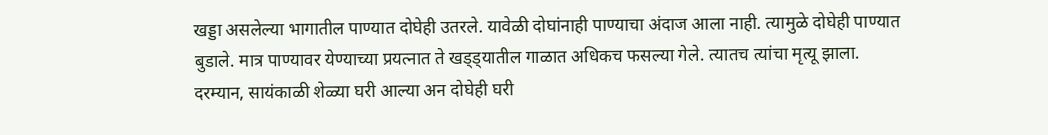खड्डा असलेल्या भागातील पाण्यात दोघेही उतरले. यावेळी दोघांनाही पाण्याचा अंदाज आला नाही. त्यामुळे दोघेही पाण्यात बुडाले. मात्र पाण्यावर येण्याच्या प्रयत्नात ते खड्ड्यातील गाळात अधिकच फसल्या गेले. त्यातच त्यांचा मृत्यू झाला. दरम्यान, सायंकाळी शेळ्या घरी आल्या अन दोघेही घरी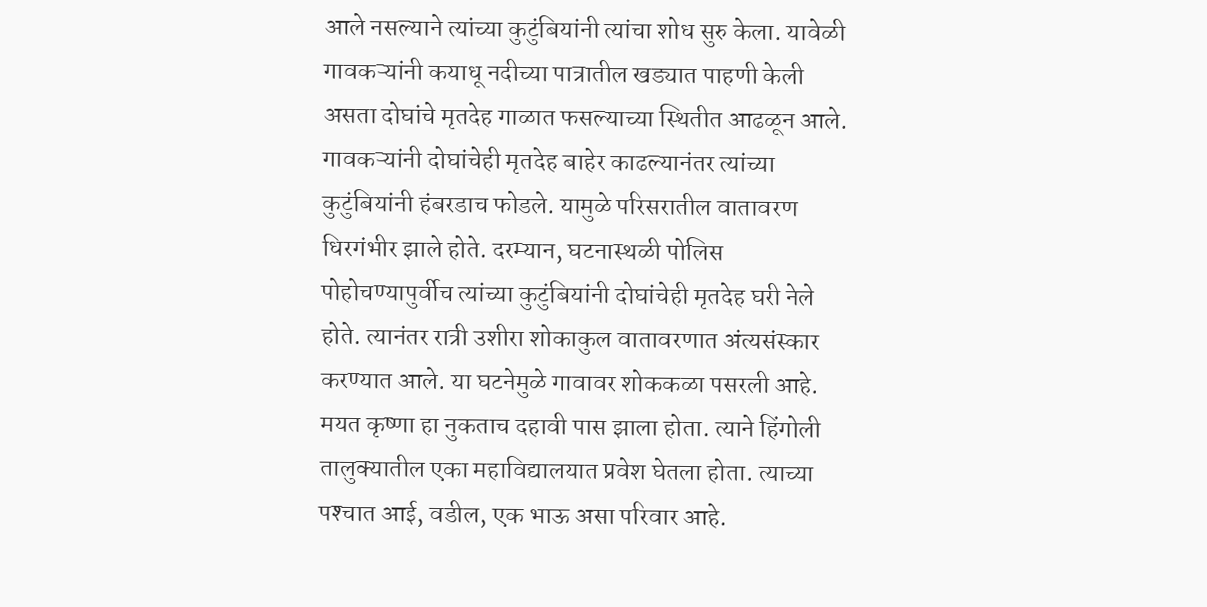आले नसल्याने त्यांच्या कुटुंबियांनी त्यांचा शोध सुरु केला. यावेळी गावकऱ्यांनी कयाधू नदीच्या पात्रातील खड्यात पाहणी केली असता दोघांचे मृतदेह गाळात फसल्याच्या स्थितीत आढळून आले. गावकऱ्यांनी दोघांचेही मृतदेह बाहेर काढल्यानंतर त्यांच्या कुटुंबियांनी हंबरडाच फोडले. यामुळे परिसरातील वातावरण धिरगंभीर झाले होते. दरम्यान, घटनास्थळी पोलिस पोहोचण्यापुर्वीच त्यांच्या कुटुंबियांनी दोघांचेही मृतदेह घरी नेले होते. त्यानंतर रात्री उशीरा शोकाकुल वातावरणात अंत्यसंस्कार करण्यात आले. या घटनेमुळे गावावर शोककळा पसरली आहे. मयत कृष्णा हा नुकताच दहावी पास झाला होता. त्याने हिंगोली तालुक्यातील एका महाविद्यालयात प्रवेश घेतला होता. त्याच्या पश्‍चात आई, वडील, एक भाऊ असा परिवार आहे.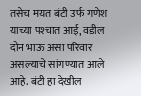तसेच मयत बंटी उर्फ गणेश याच्या पश्‍चात आई, वडील दोन भाऊ असा परिवार असल्याचे सांगण्यात आले आहे. बंटी हा देखील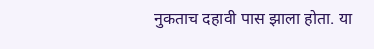नुकताच दहावी पास झाला होता. या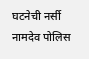घटनेची नर्सी नामदेव पोलिस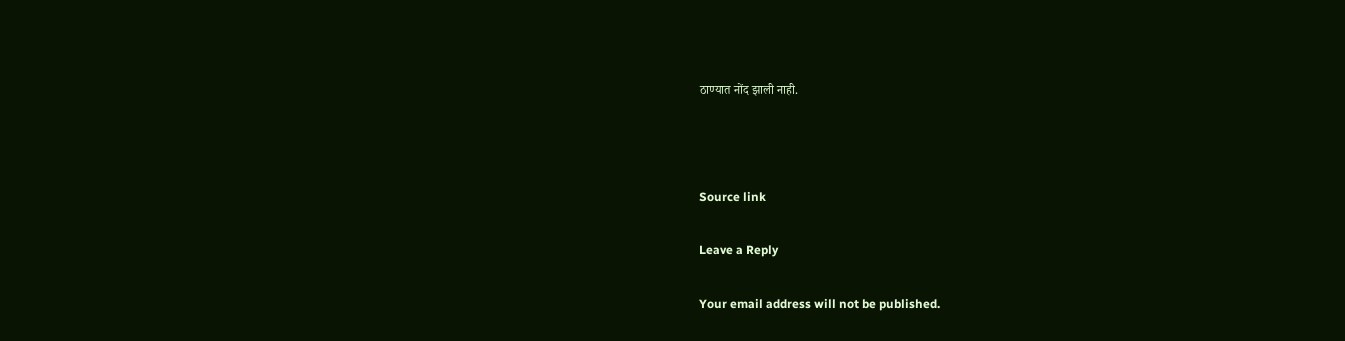ठाण्यात नोंद झाली नाही.



Source link

Leave a Reply

Your email address will not be published.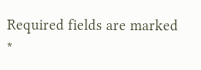Required fields are marked *